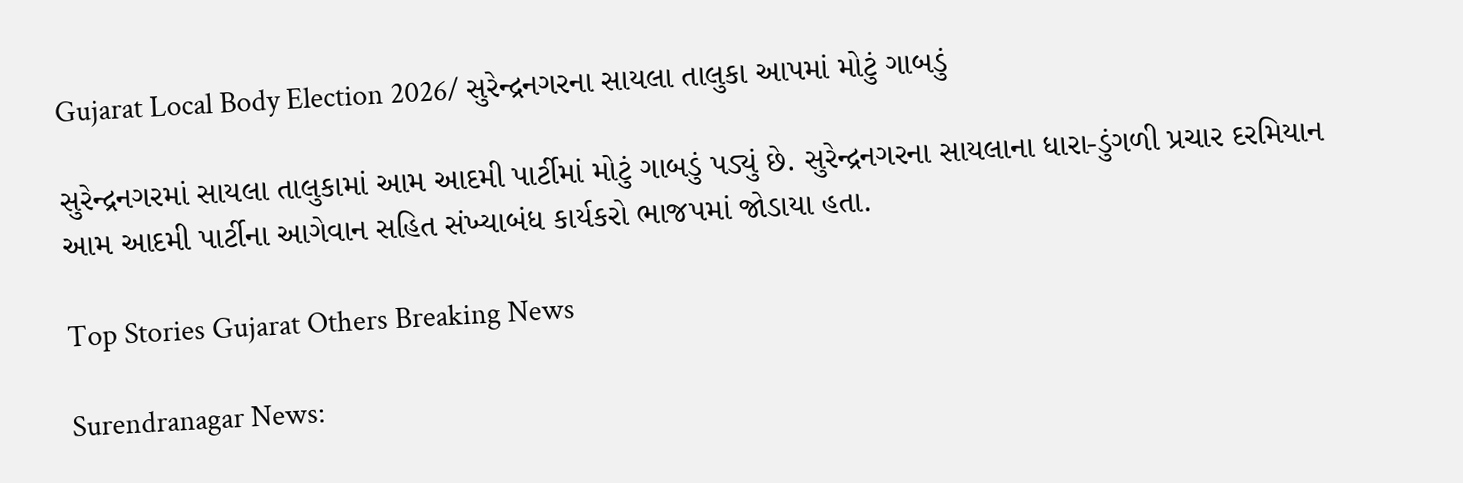Gujarat Local Body Election 2026/ સુરેન્દ્રનગરના સાયલા તાલુકા આપમાં મોટું ગાબડું

સુરેન્દ્રનગરમાં સાયલા તાલુકામાં આમ આદમી પાર્ટીમાં મોટું ગાબડું પડ્યું છે. સુરેન્દ્રનગરના સાયલાના ધારા-ડુંગળી પ્રચાર દરમિયાન આમ આદમી પાર્ટીના આગેવાન સહિત સંખ્યાબંધ કાર્યકરો ભાજપમાં જોડાયા હતા.

Top Stories Gujarat Others Breaking News

Surendranagar News: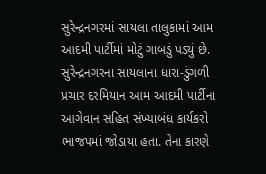સુરેન્દ્રનગરમાં સાયલા તાલુકામાં આમ આદમી પાર્ટીમાં મોટું ગાબડું પડ્યું છે. સુરેન્દ્રનગરના સાયલાના ધારા-ડુંગળી પ્રચાર દરમિયાન આમ આદમી પાર્ટીના આગેવાન સહિત સંખ્યાબંધ કાર્યકરો ભાજપમાં જોડાયા હતા. તેના કારણે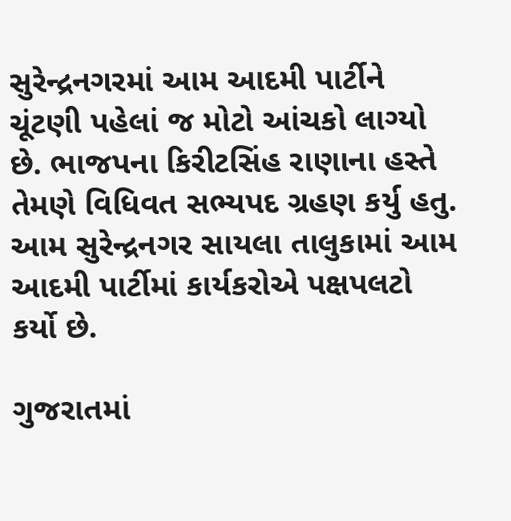સુરેન્દ્રનગરમાં આમ આદમી પાર્ટીને ચૂંટણી પહેલાં જ મોટો આંચકો લાગ્યો છે. ભાજપના કિરીટસિંહ રાણાના હસ્તે તેમણે વિધિવત સભ્યપદ ગ્રહણ કર્યુ હતુ. આમ સુરેન્દ્રનગર સાયલા તાલુકામાં આમ આદમી પાર્ટીમાં કાર્યકરોએ પક્ષપલટો કર્યો છે.

ગુજરાતમાં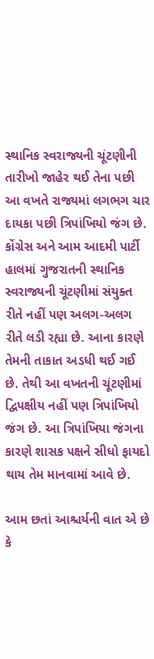સ્થાનિક સ્વરાજ્યની ચૂંટણીની તારીખો જાહેર થઈ તેના પછી આ વખતે રાજ્યમાં લગભગ ચાર દાયકા પછી ત્રિપાંખિયો જંગ છે. કોંગ્રેસ અને આમ આદમી પાર્ટી હાલમાં ગુજરાતની સ્થાનિક સ્વરાજ્યની ચૂંટણીમાં સંયુક્ત રીતે નહીં પણ અલગ-અલગ રીતે લડી રહ્યા છે. આના કારણે તેમની તાકાત અડધી થઈ ગઈ છે. તેથી આ વખતની ચૂંટણીમાં દ્વિપક્ષીય નહીં પણ ત્રિપાંખિયો જંગ છે. આ ત્રિપાંખિયા જંગના કારણે શાસક પક્ષને સીધો ફાયદો થાય તેમ માનવામાં આવે છે.

આમ છતાં આશ્ચર્યની વાત એ છે કે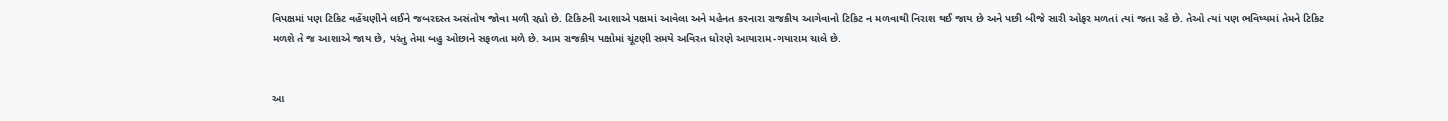વિપક્ષમાં પણ ટિકિટ વહેંચણીને લઈને જબરદસ્ત અસંતોષ જોવા મળી રહ્યો છે. ટિકિટની આશાએ પક્ષમાં આવેલા અને મહેનત કરનારા રાજકીય આગેવાનો ટિકિટ ન મળવાથી નિરાશ થઈ જાય છે અને પછી બીજે સારી ઓફર મળતાં ત્યાં જતા રહે છે. તેઓ ત્યાં પણ ભવિષ્યમાં તેમને ટિકિટ મળશે તે જ આશાએ જાય છે, પરંતુ તેમા બહુ ઓછાને સફળતા મળે છે. આમ રાજકીય પક્ષોમાં ચૂંટણી સમયે અવિરત ધોરણે આયારામ-ગયારામ ચાલે છે.


આ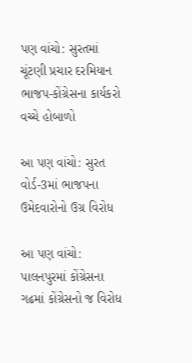પણ વાંચો: સુરતમાં ચૂંટણી પ્રચાર દરમિયાન ભાજપ-કોંગ્રેસના કાર્યકરો વચ્ચે હોબાળો

આ પણ વાંચો: સુરત વોર્ડ-3માં ભાજપના ઉમેદવારોનો ઉગ્ર વિરોધ

આ પણ વાંચો: પાલનપુરમાં કોંગ્રેસના ગઢમાં કોંગ્રેસનો જ વિરોધ